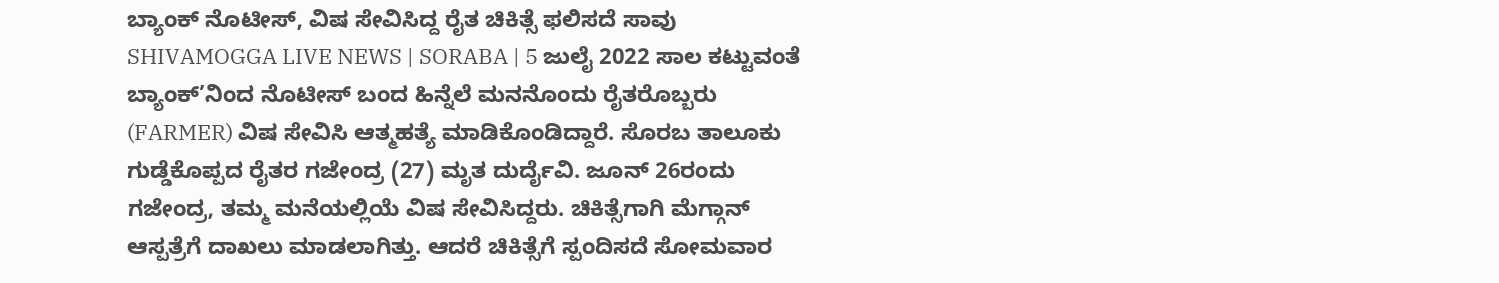ಬ್ಯಾಂಕ್ ನೊಟೀಸ್, ವಿಷ ಸೇವಿಸಿದ್ದ ರೈತ ಚಿಕಿತ್ಸೆ ಫಲಿಸದೆ ಸಾವು
SHIVAMOGGA LIVE NEWS | SORABA | 5 ಜುಲೈ 2022 ಸಾಲ ಕಟ್ಟುವಂತೆ ಬ್ಯಾಂಕ್’ನಿಂದ ನೊಟೀಸ್ ಬಂದ ಹಿನ್ನೆಲೆ ಮನನೊಂದು ರೈತರೊಬ್ಬರು (FARMER) ವಿಷ ಸೇವಿಸಿ ಆತ್ಮಹತ್ಯೆ ಮಾಡಿಕೊಂಡಿದ್ದಾರೆ. ಸೊರಬ ತಾಲೂಕು ಗುಡ್ಡೆಕೊಪ್ಪದ ರೈತರ ಗಜೇಂದ್ರ (27) ಮೃತ ದುರ್ದೈವಿ. ಜೂನ್ 26ರಂದು ಗಜೇಂದ್ರ, ತಮ್ಮ ಮನೆಯಲ್ಲಿಯೆ ವಿಷ ಸೇವಿಸಿದ್ದರು. ಚಿಕಿತ್ಸೆಗಾಗಿ ಮೆಗ್ಗಾನ್ ಆಸ್ಪತ್ರೆಗೆ ದಾಖಲು ಮಾಡಲಾಗಿತ್ತು. ಆದರೆ ಚಿಕಿತ್ಸೆಗೆ ಸ್ಪಂದಿಸದೆ ಸೋಮವಾರ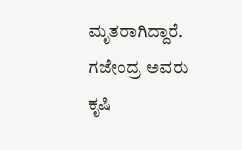ಮೃತರಾಗಿದ್ದಾರೆ. ಗಜೇಂದ್ರ ಅವರು ಕೃಷಿ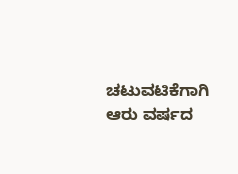ಚಟುವಟಿಕೆಗಾಗಿ ಆರು ವರ್ಷದ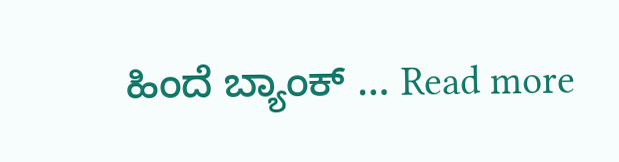ಹಿಂದೆ ಬ್ಯಾಂಕ್ … Read more